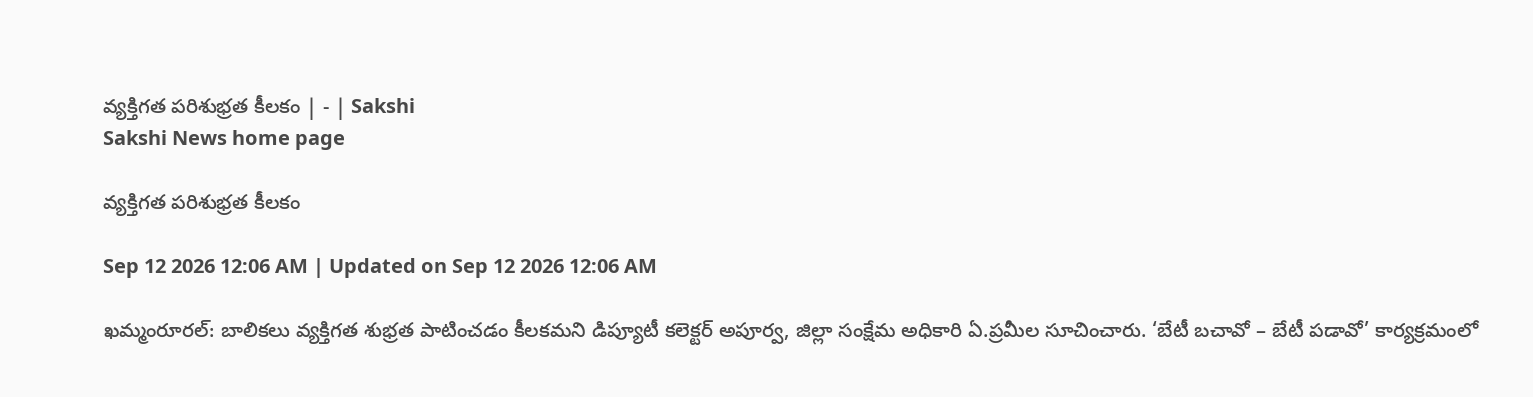వ్యక్తిగత పరిశుభ్రత కీలకం | - | Sakshi
Sakshi News home page

వ్యక్తిగత పరిశుభ్రత కీలకం

Sep 12 2026 12:06 AM | Updated on Sep 12 2026 12:06 AM

ఖమ్మంరూరల్‌: బాలికలు వ్యక్తిగత శుభ్రత పాటించడం కీలకమని డిప్యూటీ కలెక్టర్‌ అపూర్వ, జిల్లా సంక్షేమ అధికారి ఏ.ప్రమీల సూచించారు. ‘బేటీ బచావో – బేటీ పడావో’ కార్యక్రమంలో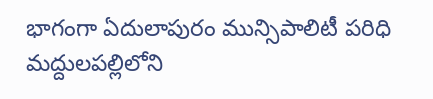భాగంగా ఏదులాపురం మున్సిపాలిటీ పరిధి మద్దులపల్లిలోని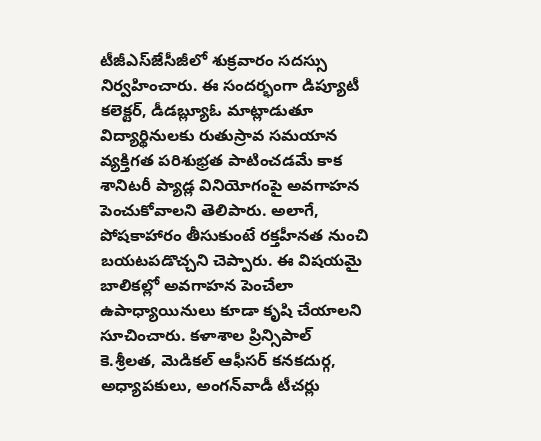టీజీఎస్‌జేసీజీలో శుక్రవారం సదస్సు నిర్వహించారు. ఈ సందర్భంగా డిప్యూటీ కలెక్టర్‌, డీడబ్ల్యూఓ మాట్లాడుతూ విద్యార్థినులకు రుతుస్రావ సమయాన వ్యక్తిగత పరిశుభ్రత పాటించడమే కాక శానిటరీ ప్యాడ్ల వినియోగంపై అవగాహన పెంచుకోవాలని తెలిపారు. అలాగే, పోషకాహారం తీసుకుంటే రక్తహీనత నుంచి బయటపడొచ్చని చెప్పారు. ఈ విషయమై బాలికల్లో అవగాహన పెంచేలా ఉపాధ్యాయినులు కూడా కృషి చేయాలని సూచించారు. కళాశాల ప్రిన్సిపాల్‌ కె.శ్రీలత, మెడికల్‌ ఆఫీసర్‌ కనకదుర్గ, అధ్యాపకులు, అంగన్‌వాడీ టీచర్లు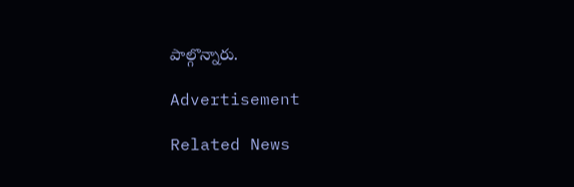పాల్గొన్నారు.

Advertisement

Related News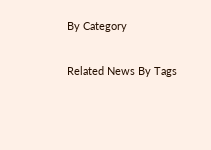By Category

Related News By Tags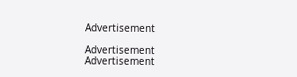Advertisement

Advertisement
Advertisement